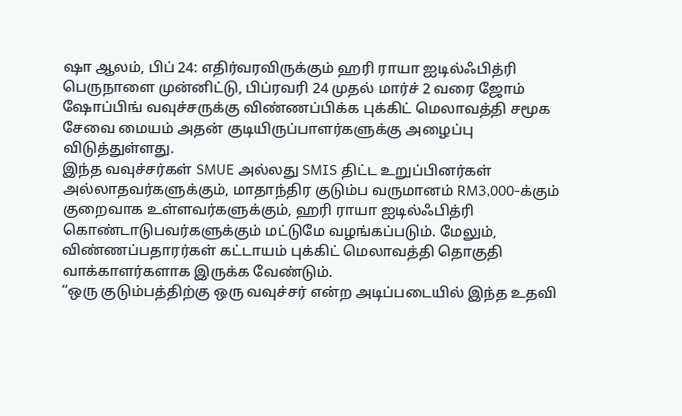ஷா ஆலம், பிப் 24: எதிர்வரவிருக்கும் ஹரி ராயா ஐடில்ஃபித்ரி பெருநாளை முன்னிட்டு, பிப்ரவரி 24 முதல் மார்ச் 2 வரை ஜோம் ஷோப்பிங் வவுச்சருக்கு விண்ணப்பிக்க புக்கிட் மெலாவத்தி சமூக சேவை மையம் அதன் குடியிருப்பாளர்களுக்கு அழைப்பு விடுத்துள்ளது.
இந்த வவுச்சர்கள் SMUE அல்லது SMIS திட்ட உறுப்பினர்கள் அல்லாதவர்களுக்கும், மாதாந்திர குடும்ப வருமானம் RM3,000-க்கும் குறைவாக உள்ளவர்களுக்கும், ஹரி ராயா ஐடில்ஃபித்ரி கொண்டாடுபவர்களுக்கும் மட்டுமே வழங்கப்படும். மேலும், விண்ணப்பதாரர்கள் கட்டாயம் புக்கிட் மெலாவத்தி தொகுதி வாக்காளர்களாக இருக்க வேண்டும்.
“ஒரு குடும்பத்திற்கு ஒரு வவுச்சர் என்ற அடிப்படையில் இந்த உதவி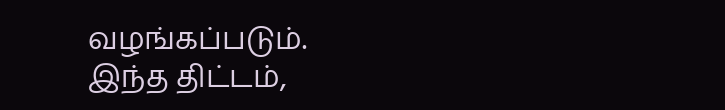வழங்கப்படும்.
இந்த திட்டம்,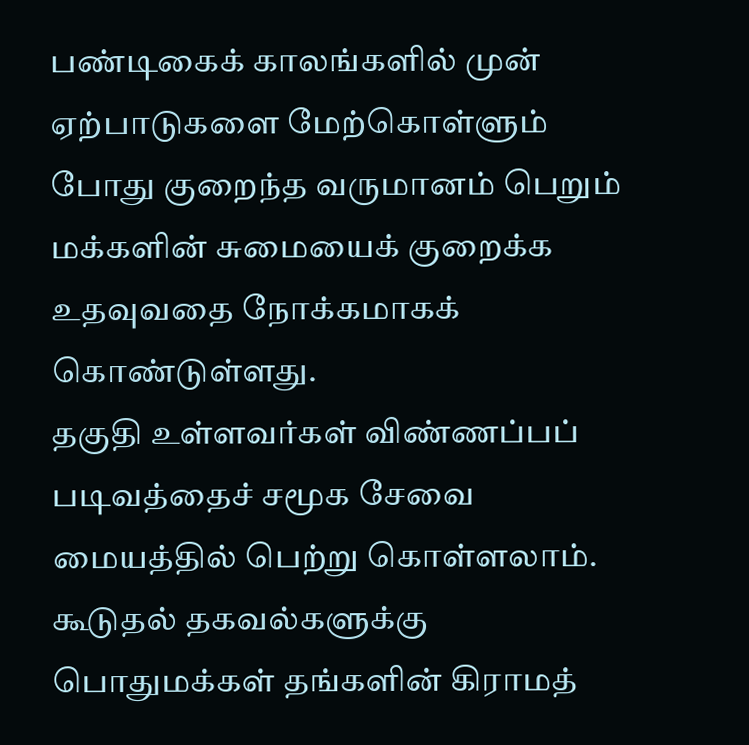பண்டிகைக் காலங்களில் முன் ஏற்பாடுகளை மேற்கொள்ளும் போது குறைந்த வருமானம் பெறும் மக்களின் சுமையைக் குறைக்க உதவுவதை நோக்கமாகக் கொண்டுள்ளது.
தகுதி உள்ளவர்கள் விண்ணப்பப் படிவத்தைச் சமூக சேவை மையத்தில் பெற்று கொள்ளலாம்.
கூடுதல் தகவல்களுக்கு பொதுமக்கள் தங்களின் கிராமத்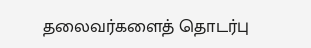தலைவர்களைத் தொடர்பு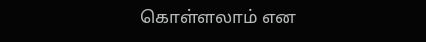கொள்ளலாம் என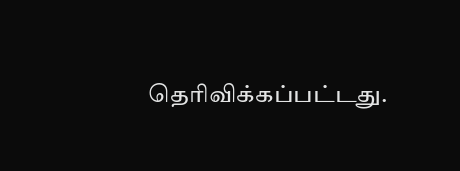தெரிவிக்கப்பட்டது.